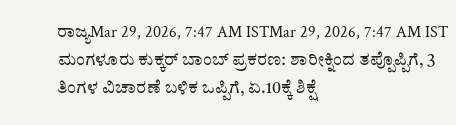ರಾಜ್ಯMar 29, 2026, 7:47 AM ISTMar 29, 2026, 7:47 AM IST
ಮಂಗಳೂರು ಕುಕ್ಕರ್ ಬಾಂಬ್ ಪ್ರಕರಣ: ಶಾರೀಕ್ನಿಂದ ತಪ್ಪೊಪ್ಪಿಗೆ, 3 ತಿಂಗಳ ವಿಚಾರಣೆ ಬಳಿಕ ಒಪ್ಪಿಗೆ, ಏ.10ಕ್ಕೆ ಶಿಕ್ಷೆ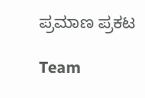ಪ್ರಮಾಣ ಪ್ರಕಟ

Team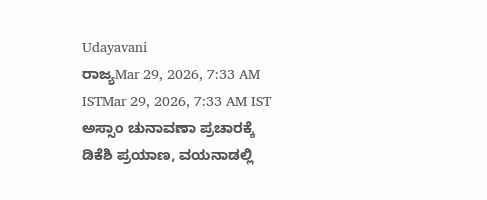Udayavani
ರಾಜ್ಯMar 29, 2026, 7:33 AM ISTMar 29, 2026, 7:33 AM IST
ಅಸ್ಸಾಂ ಚುನಾವಣಾ ಪ್ರಚಾರಕ್ಕೆ ಡಿಕೆಶಿ ಪ್ರಯಾಣ, ವಯನಾಡಲ್ಲಿ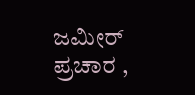ಜಮೀರ್ ಪ್ರಚಾರ ,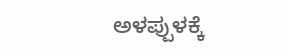ಅಳಪ್ಪುಳಕ್ಕೆ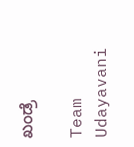ಖಂಡ್ರೆ

Team Udayavani